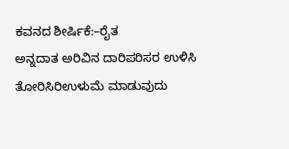ಕವನದ ಶೀರ್ಷಿಕೆ:–ರೈತ
ಅನ್ನದಾತ ಅರಿವಿನ ದಾರಿಪರಿಸರ ಉಳಿಸಿ ತೋರಿಸಿರಿಉಳುಮೆ ಮಾಡುವುದು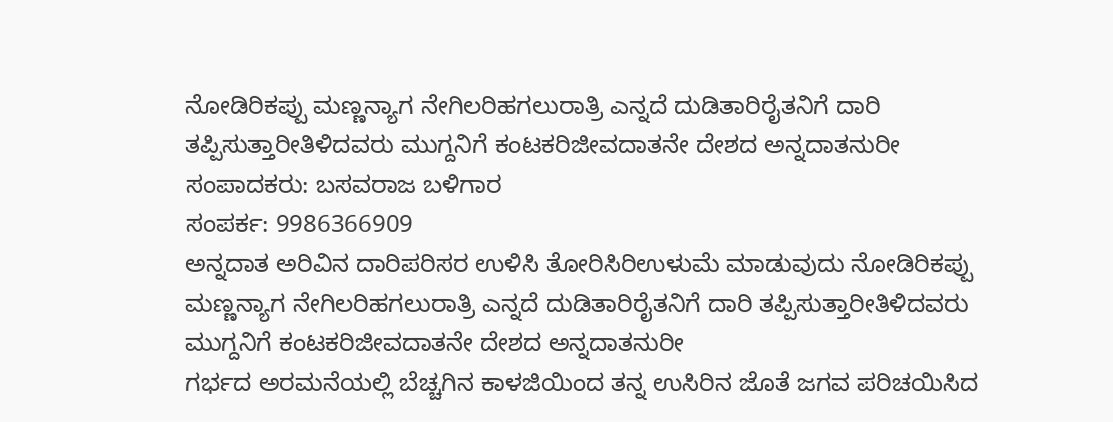ನೋಡಿರಿಕಪ್ಪು ಮಣ್ಣನ್ಯಾಗ ನೇಗಿಲರಿಹಗಲುರಾತ್ರಿ ಎನ್ನದೆ ದುಡಿತಾರಿರೈತನಿಗೆ ದಾರಿ ತಪ್ಪಿಸುತ್ತಾರೀತಿಳಿದವರು ಮುಗ್ದನಿಗೆ ಕಂಟಕರಿಜೀವದಾತನೇ ದೇಶದ ಅನ್ನದಾತನುರೀ
ಸಂಪಾದಕರು: ಬಸವರಾಜ ಬಳಿಗಾರ
ಸಂಪರ್ಕ: 9986366909
ಅನ್ನದಾತ ಅರಿವಿನ ದಾರಿಪರಿಸರ ಉಳಿಸಿ ತೋರಿಸಿರಿಉಳುಮೆ ಮಾಡುವುದು ನೋಡಿರಿಕಪ್ಪು ಮಣ್ಣನ್ಯಾಗ ನೇಗಿಲರಿಹಗಲುರಾತ್ರಿ ಎನ್ನದೆ ದುಡಿತಾರಿರೈತನಿಗೆ ದಾರಿ ತಪ್ಪಿಸುತ್ತಾರೀತಿಳಿದವರು ಮುಗ್ದನಿಗೆ ಕಂಟಕರಿಜೀವದಾತನೇ ದೇಶದ ಅನ್ನದಾತನುರೀ
ಗರ್ಭದ ಅರಮನೆಯಲ್ಲಿ ಬೆಚ್ಚಗಿನ ಕಾಳಜಿಯಿಂದ ತನ್ನ ಉಸಿರಿನ ಜೊತೆ ಜಗವ ಪರಿಚಯಿಸಿದ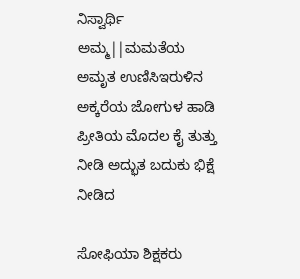ನಿಸ್ವಾರ್ಥಿ ಅಮ್ಮ||ಮಮತೆಯ ಅಮೃತ ಉಣಿಸಿಇರುಳಿನ ಅಕ್ಕರೆಯ ಜೋಗುಳ ಹಾಡಿ ಪ್ರೀತಿಯ ಮೊದಲ ಕೈ ತುತ್ತು ನೀಡಿ ಅದ್ಭುತ ಬದುಕು ಭಿಕ್ಷೆ ನೀಡಿದ

ಸೋಫಿಯಾ ಶಿಕ್ಷಕರು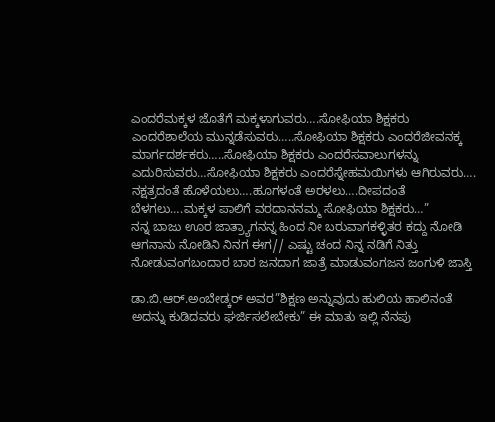ಎಂದರೆಮಕ್ಕಳ ಜೊತೆಗೆ ಮಕ್ಕಳಾಗುವರು….ಸೋಫಿಯಾ ಶಿಕ್ಷಕರು ಎಂದರೆಶಾಲೆಯ ಮುನ್ನಡೆಸುವರು…..ಸೋಫಿಯಾ ಶಿಕ್ಷಕರು ಎಂದರೆಜೀವನಕ್ಕ ಮಾರ್ಗದರ್ಶಕರು…..ಸೋಫಿಯಾ ಶಿಕ್ಷಕರು ಎಂದರೆಸವಾಲುಗಳನ್ನು ಎದುರಿಸುವರು…ಸೋಫಿಯಾ ಶಿಕ್ಷಕರು ಎಂದರೆಸ್ನೇಹಮಯಿಗಳು ಆಗಿರುವರು…. ನಕ್ಷತ್ರದಂತೆ ಹೊಳೆಯಲು….ಹೂಗಳಂತೆ ಅರಳಲು….ದೀಪದಂತೆ ಬೆಳಗಲು….ಮಕ್ಕಳ ಪಾಲಿಗೆ ವರದಾನನಮ್ಮ ಸೋಫಿಯಾ ಶಿಕ್ಷಕರು…”
ನನ್ನ ಬಾಜು ಊರ ಜಾತ್ರ್ಯಾಗನನ್ನ ಹಿಂದ ನೀ ಬರುವಾಗಕಳ್ಳಿತರ ಕದ್ದು ನೋಡಿ ಆಗನಾನು ನೋಡಿನಿ ನಿನಗ ಈಗ// ಎಷ್ಟು ಚಂದ ನಿನ್ನ ನಡಿಗೆ ನಿತ್ತು ನೋಡುವಂಗಬಂದಾರ ಬಾರ ಜನದಾಗ ಜಾತ್ರೆ ಮಾಡುವಂಗಜನ ಜಂಗುಳಿ ಜಾಸ್ತಿ

ಡಾ.ಬಿ.ಆರ್.ಅಂಬೇಡ್ಕರ್ ಅವರ”ಶಿಕ್ಷಣ ಅನ್ನುವುದು ಹುಲಿಯ ಹಾಲಿನಂತೆ ಅದನ್ನು ಕುಡಿದವರು ಘರ್ಜಿಸಲೇಬೇಕು” ಈ ಮಾತು ಇಲ್ಲಿ ನೆನಪು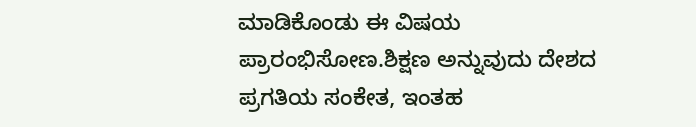ಮಾಡಿಕೊಂಡು ಈ ವಿಷಯ ಪ್ರಾರಂಭಿಸೋಣ.ಶಿಕ್ಷಣ ಅನ್ನುವುದು ದೇಶದ ಪ್ರಗತಿಯ ಸಂಕೇತ, ಇಂತಹ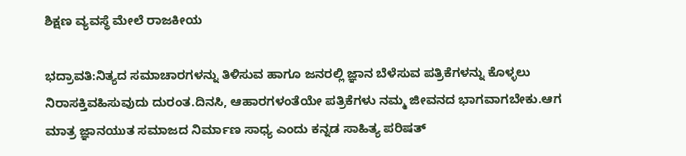ಶಿಕ್ಷಣ ವ್ಯವಸ್ಥೆ ಮೇಲೆ ರಾಜಕೀಯ

ಭದ್ರಾವತಿ:ನಿತ್ಯದ ಸಮಾಚಾರಗಳನ್ನು ತಿಳಿಸುವ ಹಾಗೂ ಜನರಲ್ಲಿ ಜ್ಞಾನ ಬೆಳೆಸುವ ಪತ್ರಿಕೆಗಳನ್ನು ಕೊಳ್ಳಲು ನಿರಾಸಕ್ತಿವಹಿಸುವುದು ದುರಂತ.ದಿನಸಿ, ಆಹಾರಗಳಂತೆಯೇ ಪತ್ರಿಕೆಗಳು ನಮ್ಮ ಜೀವನದ ಭಾಗವಾಗಬೇಕು.ಆಗ ಮಾತ್ರ ಜ್ಞಾನಯುತ ಸಮಾಜದ ನಿರ್ಮಾಣ ಸಾಧ್ಯ ಎಂದು ಕನ್ನಡ ಸಾಹಿತ್ಯ ಪರಿಷತ್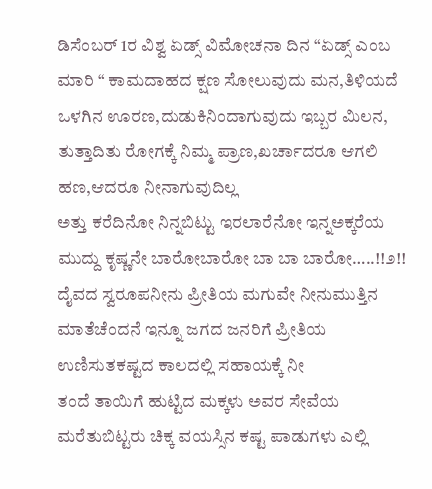ಡಿಸೆಂಬರ್ 1ರ ವಿಶ್ವ ಏಡ್ಸ್ ವಿಮೋಚನಾ ದಿನ “ಏಡ್ಸ್ ಎಂಬ ಮಾರಿ “ ಕಾಮದಾಹದ ಕ್ಷಣ ಸೋಲುವುದು ಮನ,ತಿಳಿಯದೆ ಒಳಗಿನ ಊರಣ,ದುಡುಕಿನಿಂದಾಗುವುದು ಇಬ್ಬರ ಮಿಲನ, ತುತ್ತಾದಿತು ರೋಗಕ್ಕೆ ನಿಮ್ಮ ಪ್ರಾಣ,ಖರ್ಚಾದರೂ ಆಗಲಿ ಹಣ,ಆದರೂ ನೀನಾಗುವುದಿಲ್ಲ
ಅತ್ತು ಕರೆದಿನೋ ನಿನ್ನಬಿಟ್ಟು ಇರಲಾರೆನೋ ಇನ್ನಅಕ್ಕರೆಯ ಮುದ್ದು ಕೃಷ್ಣನೇ ಬಾರೋಬಾರೋ ಬಾ ಬಾ ಬಾರೋ…..!!೨!! ದೈವದ ಸ್ವರೂಪನೀನು ಪ್ರೀತಿಯ ಮಗುವೇ ನೀನುಮುತ್ತಿನ ಮಾತೆಚೆಂದನೆ ಇನ್ನೂ ಜಗದ ಜನರಿಗೆ ಪ್ರೀತಿಯ ಉಣಿಸುತಕಷ್ಟದ ಕಾಲದಲ್ಲಿ ಸಹಾಯಕ್ಕೆ ನೀ
ತಂದೆ ತಾಯಿಗೆ ಹುಟ್ಟಿದ ಮಕ್ಕಳು ಅವರ ಸೇವೆಯ ಮರೆತುಬಿಟ್ಟರು ಚಿಕ್ಕ ವಯಸ್ಸಿನ ಕಷ್ಟ ಪಾಡುಗಳು ಎಲ್ಲಿ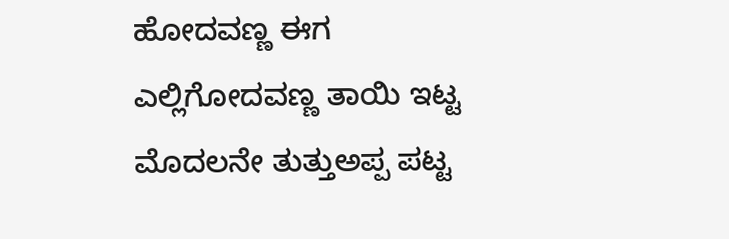ಹೋದವಣ್ಣ ಈಗ ಎಲ್ಲಿಗೋದವಣ್ಣ ತಾಯಿ ಇಟ್ಟ ಮೊದಲನೇ ತುತ್ತುಅಪ್ಪ ಪಟ್ಟ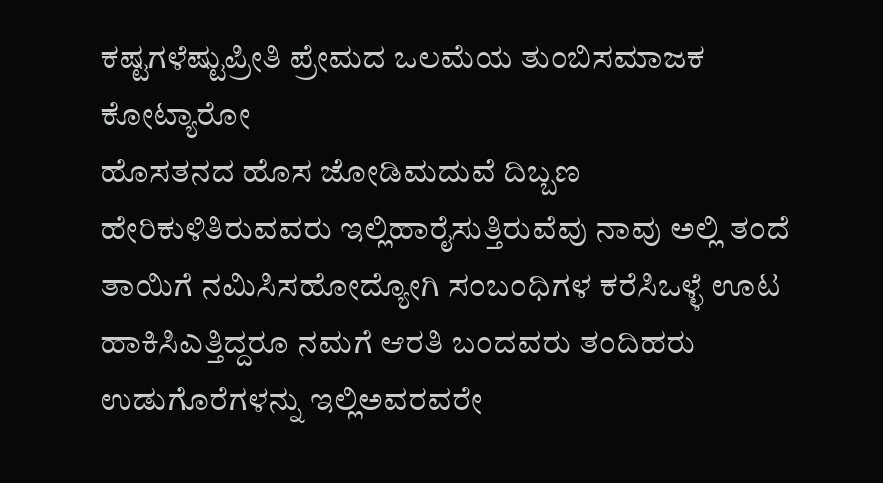ಕಷ್ಟಗಳೆಷ್ಟುಪ್ರೀತಿ ಪ್ರೇಮದ ಒಲಮೆಯ ತುಂಬಿಸಮಾಜಕ ಕೋಟ್ಯಾರೋ
ಹೊಸತನದ ಹೊಸ ಜೋಡಿಮದುವೆ ದಿಬ್ಬಣ ಹೇರಿಕುಳಿತಿರುವವರು ಇಲ್ಲಿಹಾರೈಸುತ್ತಿರುವೆವು ನಾವು ಅಲ್ಲಿ ತಂದೆ ತಾಯಿಗೆ ನಮಿಸಿಸಹೋದ್ಯೋಗಿ ಸಂಬಂಧಿಗಳ ಕರೆಸಿಒಳ್ಳೆ ಊಟ ಹಾಕಿಸಿಎತ್ತಿದ್ದರೂ ನಮಗೆ ಆರತಿ ಬಂದವರು ತಂದಿಹರು ಉಡುಗೊರೆಗಳನ್ನು ಇಲ್ಲಿಅವರವರೇ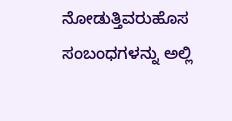ನೋಡುತ್ತಿವರುಹೊಸ ಸಂಬಂಧಗಳನ್ನು ಅಲ್ಲಿ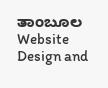ತಾಂಬೂಲ
Website Design and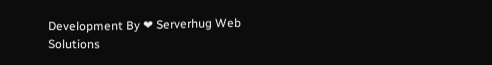Development By ❤ Serverhug Web Solutions